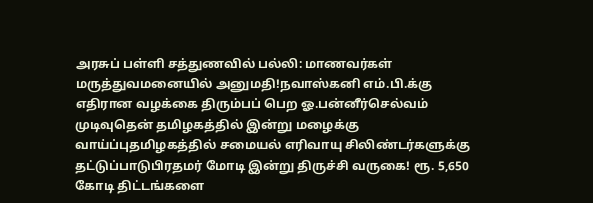அரசுப் பள்ளி சத்துணவில் பல்லி: மாணவர்கள் மருத்துவமனையில் அனுமதி!நவாஸ்கனி எம்.பி.க்கு எதிரான வழக்கை திரும்பப் பெற ஓ.பன்னீர்செல்வம் முடிவுதென் தமிழகத்தில் இன்று மழைக்கு வாய்ப்புதமிழகத்தில் சமையல் எரிவாயு சிலிண்டர்களுக்கு தட்டுப்பாடுபிரதமர் மோடி இன்று திருச்சி வருகை! ரூ. 5,650 கோடி திட்டங்களை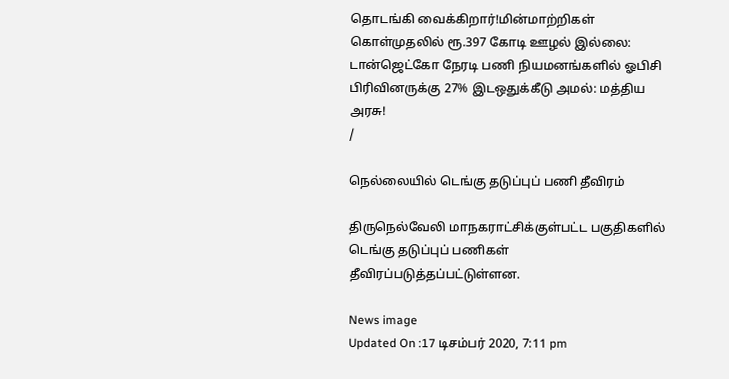தொடங்கி வைக்கிறார்!மின்மாற்றிகள் கொள்முதலில் ரூ.397 கோடி ஊழல் இல்லை: டான்ஜெட்கோ நேரடி பணி நியமனங்களில் ஓபிசி பிரிவினருக்கு 27% இடஒதுக்கீடு அமல்: மத்திய அரசு!
/

நெல்லையில் டெங்கு தடுப்புப் பணி தீவிரம்

திருநெல்வேலி மாநகராட்சிக்குள்பட்ட பகுதிகளில் டெங்கு தடுப்புப் பணிகள் தீவிரப்படுத்தப்பட்டுள்ளன.

News image
Updated On :17 டிசம்பர் 2020, 7:11 pm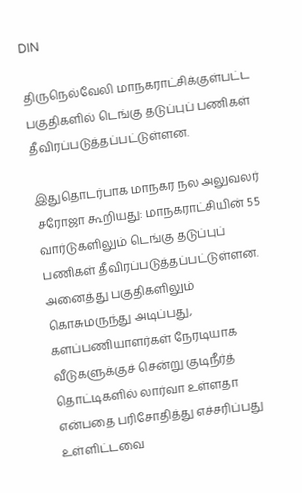DIN

திருநெல்வேலி மாநகராட்சிக்குள்பட்ட பகுதிகளில் டெங்கு தடுப்புப் பணிகள் தீவிரப்படுத்தப்பட்டுள்ளன.

இதுதொடர்பாக மாநகர நல அலுவலர் சரோஜா கூறியது: மாநகராட்சியின் 55 வார்டுகளிலும் டெங்கு தடுப்புப் பணிகள் தீவிரப்படுத்தப்பட்டுள்ளன. அனைத்து பகுதிகளிலும் கொசுமருந்து அடிப்பது, களப்பணியாளர்கள் நேரடியாக வீடுகளுக்குச் சென்று குடிநீர்த் தொட்டிகளில் லார்வா உள்ளதா என்பதை பரிசோதித்து எச்சரிப்பது உள்ளிட்டவை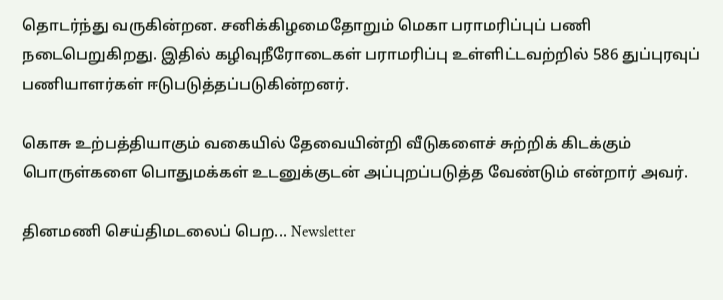தொடர்ந்து வருகின்றன. சனிக்கிழமைதோறும் மெகா பராமரிப்புப் பணி நடைபெறுகிறது. இதில் கழிவுநீரோடைகள் பராமரிப்பு உள்ளிட்டவற்றில் 586 துப்புரவுப் பணியாளர்கள் ஈடுபடுத்தப்படுகின்றனர்.

கொசு உற்பத்தியாகும் வகையில் தேவையின்றி வீடுகளைச் சுற்றிக் கிடக்கும் பொருள்களை பொதுமக்கள் உடனுக்குடன் அப்புறப்படுத்த வேண்டும் என்றார் அவர்.

தினமணி செய்திமடலைப் பெற... Newsletter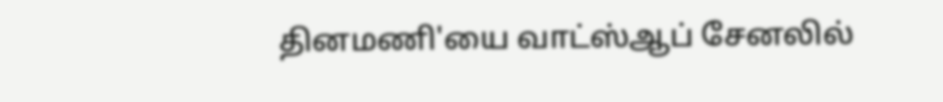தினமணி'யை வாட்ஸ்ஆப் சேனலில்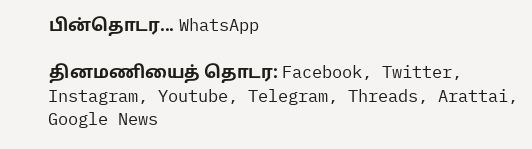பின்தொடர... WhatsApp

தினமணியைத் தொடர: Facebook, Twitter, Instagram, Youtube, Telegram, Threads, Arattai, Google News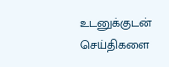உடனுக்குடன் செய்திகளை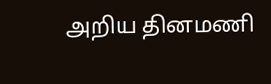அறிய தினமணி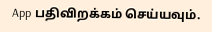App பதிவிறக்கம் செய்யவும்.